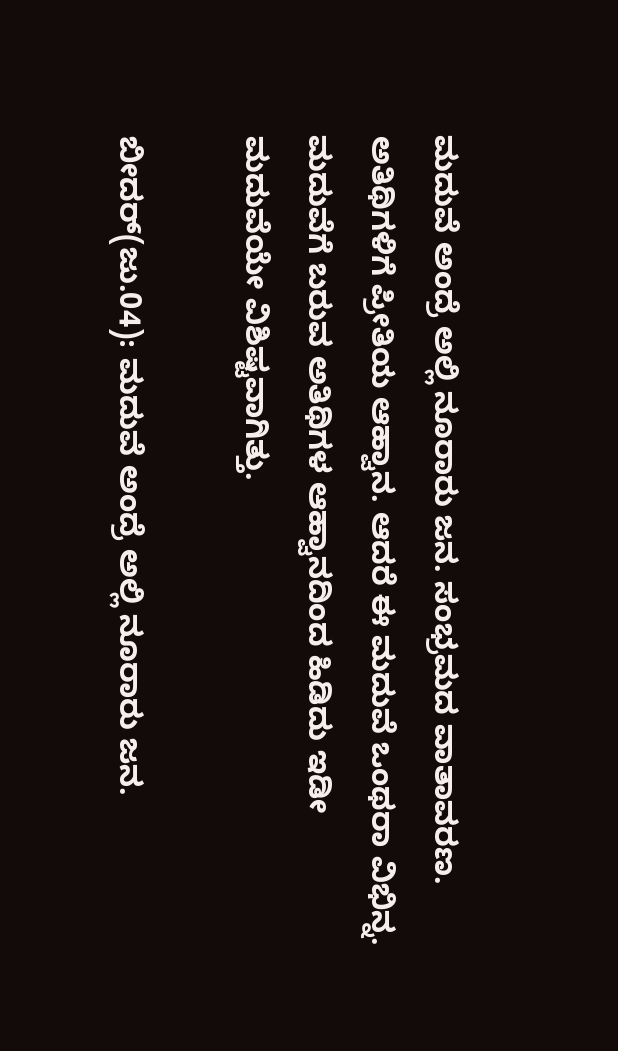ಮದುವೆ ಅಂದ್ರೆ ಅಲ್ಲಿ ನೂರಾರು ಜನ. ಸಂಭ್ರಮದ ವಾತಾವರಣ. ಅತಿಥಿಗಳಿಗೆ ಪ್ರೀತಿಯ ಆಹ್ವಾನ. ಆದರೆ ಈ ಮದುವೆ ಒಂಥರಾ ವಿಭಿನ್ನ. ಮದುವೆಗೆ ಬರುವ ಅತಿಥಿಗಳ ಆಹ್ವಾನದಿಂದ ಹಿಡಿದು ಇಡೀ ಮದುವೆಯೇ ವಿಶಿಷ್ಟವಾಗಿತ್ತು.

ಬೀದರ್(ಜು.04): ಮದುವೆ ಅಂದ್ರೆ ಅಲ್ಲಿ ನೂರಾರು ಜನ.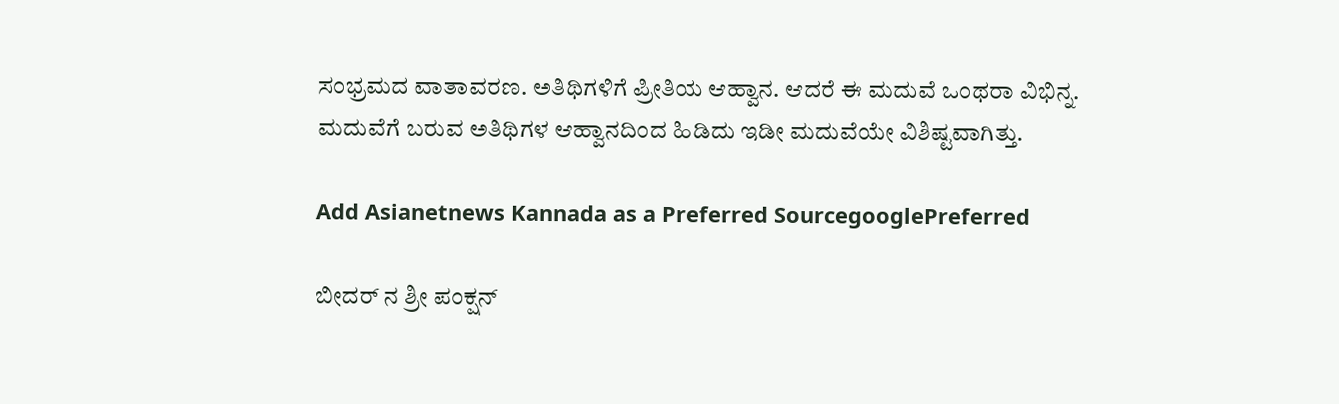ಸಂಭ್ರಮದ ವಾತಾವರಣ. ಅತಿಥಿಗಳಿಗೆ ಪ್ರೀತಿಯ ಆಹ್ವಾನ. ಆದರೆ ಈ ಮದುವೆ ಒಂಥರಾ ವಿಭಿನ್ನ. ಮದುವೆಗೆ ಬರುವ ಅತಿಥಿಗಳ ಆಹ್ವಾನದಿಂದ ಹಿಡಿದು ಇಡೀ ಮದುವೆಯೇ ವಿಶಿಷ್ಟವಾಗಿತ್ತು.

Add Asianetnews Kannada as a Preferred SourcegooglePreferred

ಬೀದರ್ ನ ಶ್ರೀ ಪಂಕ್ಷನ್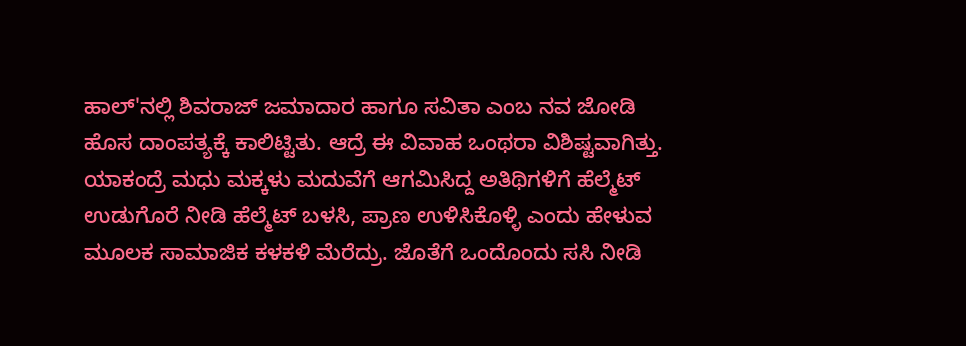ಹಾಲ್'ನಲ್ಲಿ ಶಿವರಾಜ್ ಜಮಾದಾರ ಹಾಗೂ ಸವಿತಾ ಎಂಬ ನವ ಜೋಡಿ ಹೊಸ ದಾಂಪತ್ಯಕ್ಕೆ ಕಾಲಿಟ್ಟಿತು. ಆದ್ರೆ ಈ ವಿವಾಹ ಒಂಥರಾ ವಿಶಿಷ್ಟವಾಗಿತ್ತು. ಯಾಕಂದ್ರೆ ಮಧು ಮಕ್ಕಳು ಮದುವೆಗೆ ಆಗಮಿಸಿದ್ದ ಅತಿಥಿಗಳಿಗೆ ಹೆಲ್ಮೆಟ್ ಉಡುಗೊರೆ ನೀಡಿ ಹೆಲ್ಮೆಟ್ ಬಳಸಿ, ಪ್ರಾಣ ಉಳಿಸಿಕೊಳ್ಳಿ ಎಂದು ಹೇಳುವ ಮೂಲಕ ಸಾಮಾಜಿಕ ಕಳಕಳಿ ಮೆರೆದ್ರು. ಜೊತೆಗೆ ಒಂದೊಂದು ಸಸಿ ನೀಡಿ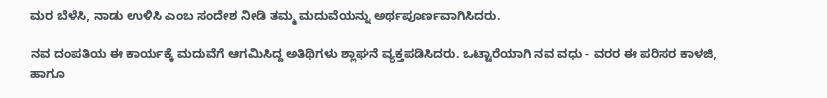ಮರ ಬೆಳೆಸಿ, ನಾಡು ಉಳಿಸಿ ಎಂಬ ಸಂದೇಶ ನೀಡಿ ತಮ್ಮ ಮದುವೆಯನ್ನು ಅರ್ಥಪೂರ್ಣವಾಗಿಸಿದರು.

ನವ ದಂಪತಿಯ ಈ ಕಾರ್ಯಕ್ಕೆ ಮದುವೆಗೆ ಆಗಮಿಸಿದ್ದ ಅತಿಥಿಗಳು ಶ್ಲಾಘನೆ ವ್ಯಕ್ತಪಡಿಸಿದರು. ಒಟ್ಟಾರೆಯಾಗಿ ನವ ವಧು - ವರರ ಈ ಪರಿಸರ ಕಾಳಜಿ, ಹಾಗೂ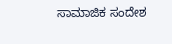ಸಾಮಾಜಿಕ ಸಂದೇಶ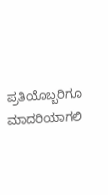ಪ್ರತಿಯೊಬ್ಬರಿಗೂ ಮಾದರಿಯಾಗಲಿ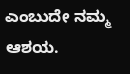ಎಂಬುದೇ ನಮ್ಮ ಆಶಯ.